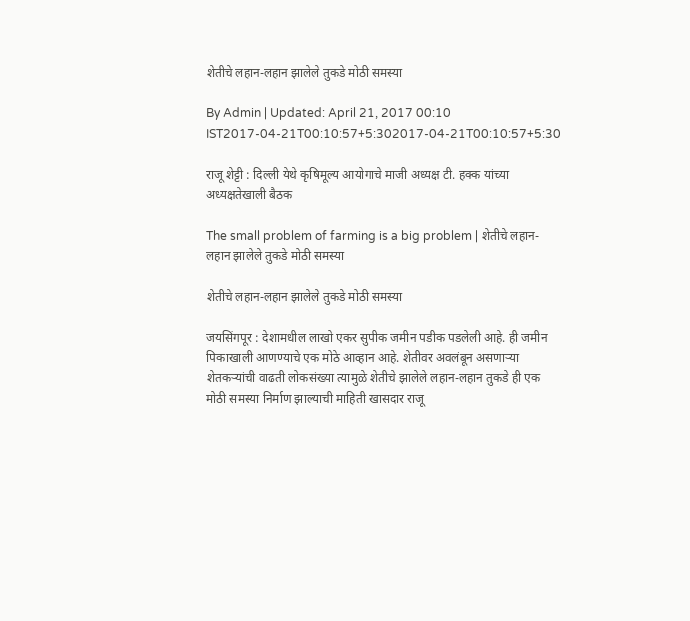शेतीचे लहान-लहान झालेले तुकडे मोठी समस्या

By Admin | Updated: April 21, 2017 00:10 IST2017-04-21T00:10:57+5:302017-04-21T00:10:57+5:30

राजू शेट्टी : दिल्ली येथे कृषिमूल्य आयोगाचे माजी अध्यक्ष टी. हक्क यांच्या अध्यक्षतेखाली बैठक

The small problem of farming is a big problem | शेतीचे लहान-लहान झालेले तुकडे मोठी समस्या

शेतीचे लहान-लहान झालेले तुकडे मोठी समस्या

जयसिंगपूर : देशामधील लाखो एकर सुपीक जमीन पडीक पडलेली आहे. ही जमीन पिकाखाली आणण्याचे एक मोठे आव्हान आहे. शेतीवर अवलंबून असणाऱ्या शेतकऱ्यांची वाढती लोकसंख्या त्यामुळे शेतीचे झालेले लहान-लहान तुकडे ही एक मोठी समस्या निर्माण झाल्याची माहिती खासदार राजू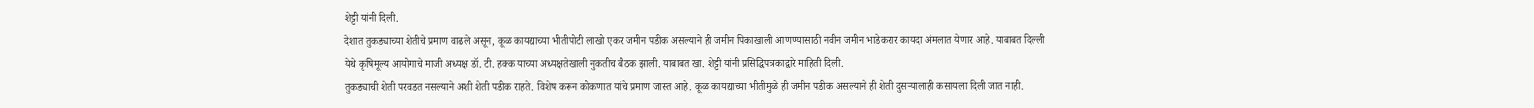शेट्टी यांनी दिली.
देशात तुकड्याच्या शेतीचे प्रमाण वाढले असून, कूळ कायद्याच्या भीतीपोटी लाखो एकर जमीन पडीक असल्याने ही जमीन पिकाखाली आणण्यासाठी नवीन जमीन भाडेकरार कायदा अंमलात येणार आहे. याबाबत दिल्ली येथे कृषिमूल्य आयोगाचे माजी अध्यक्ष डॉ. टी. हक्क याच्या अध्यक्षतेखाली नुकतीच बैठक झाली. याबाबत खा. शेट्टी यांनी प्रसिद्धिपत्रकाद्वारे माहिती दिली.
तुकड्याची शेती परवडत नसल्याने अशी शेती पडीक राहते. विशेष करून कोकणात यांचे प्रमाण जास्त आहे. कूळ कायद्याच्या भीतीमुळे ही जमीन पडीक असल्याने ही शेती दुसऱ्यालाही कसायला दिली जात नाही.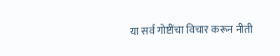या सर्व गोष्टींचा विचार करून नीती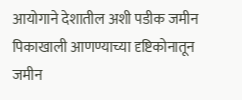आयोगाने देशातील अशी पडीक जमीन पिकाखाली आणण्याच्या दृष्टिकोनातून जमीन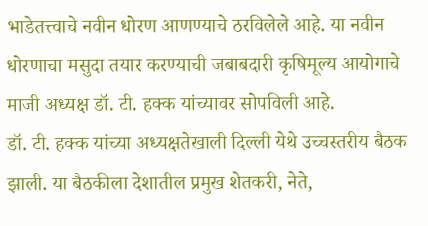भाडेतत्त्वाचे नवीन धोरण आणण्याचे ठरविलेले आहे. या नवीन धोरणाचा मसुदा तयार करण्याची जबाबदारी कृषिमूल्य आयोगाचे माजी अध्यक्ष डॉ. टी. हक्क यांच्यावर सोपविली आहे.
डॉ. टी. हक्क यांच्या अध्यक्षतेखाली दिल्ली येथे उच्चस्तरीय बैठक झाली. या बैठकीला देशातील प्रमुख शेतकरी, नेते,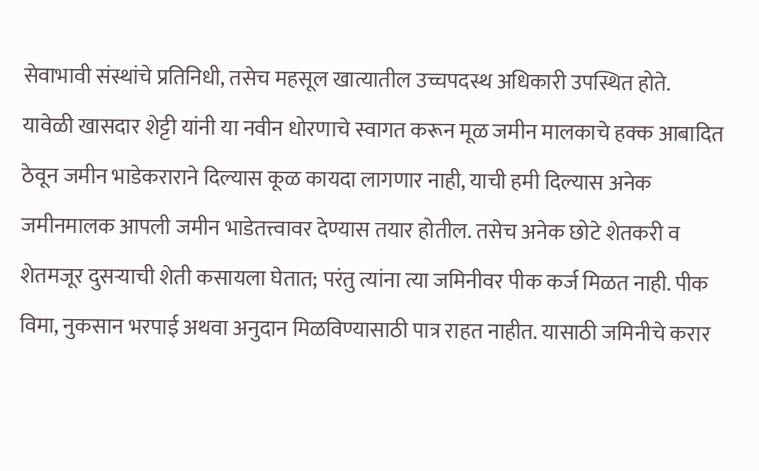सेवाभावी संस्थांचे प्रतिनिधी, तसेच महसूल खात्यातील उच्चपदस्थ अधिकारी उपस्थित होते.
यावेळी खासदार शेट्टी यांनी या नवीन धोरणाचे स्वागत करून मूळ जमीन मालकाचे हक्क आबादित ठेवून जमीन भाडेकराराने दिल्यास कूळ कायदा लागणार नाही, याची हमी दिल्यास अनेक जमीनमालक आपली जमीन भाडेतत्त्वावर देण्यास तयार होतील. तसेच अनेक छोटे शेतकरी व शेतमजूर दुसऱ्याची शेती कसायला घेतात; परंतु त्यांना त्या जमिनीवर पीक कर्ज मिळत नाही. पीक विमा, नुकसान भरपाई अथवा अनुदान मिळविण्यासाठी पात्र राहत नाहीत. यासाठी जमिनीचे करार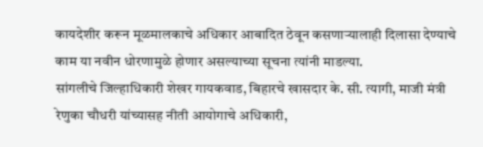कायदेशीर करून मूळमालकाचे अधिकार आबादित ठेवून कसणाऱ्यालाही दिलासा देण्याचे काम या नवीन धोरणामुळे होणार असल्याच्या सूचना त्यांनी माडल्या.
सांगलीचे जिल्हाधिकारी शेखर गायकवाड, बिहारचे खासदार के. सी. त्यागी, माजी मंत्री रेणुका चौधरी यांच्यासह नीती आयोगाचे अधिकारी,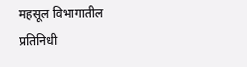महसूल विभागातील प्रतिनिधी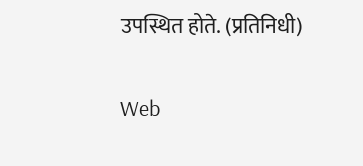उपस्थित होते. (प्रतिनिधी)

Web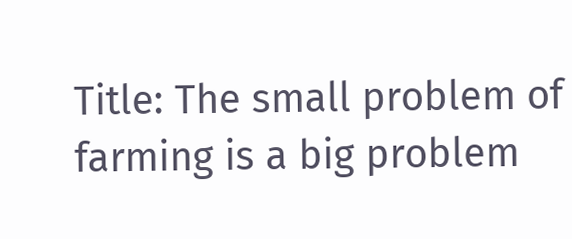Title: The small problem of farming is a big problem